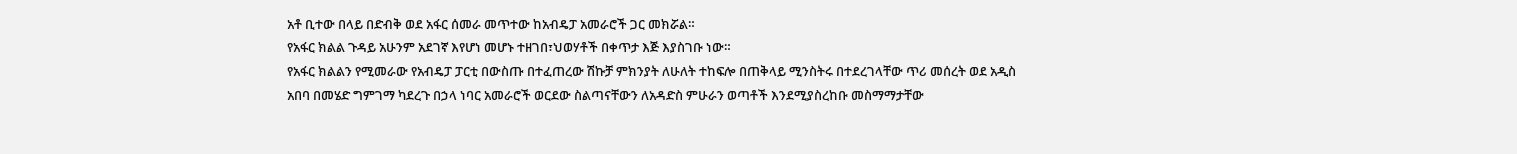አቶ ቢተው በላይ በድብቅ ወደ አፋር ሰመራ መጥተው ከአብዴፓ አመራሮች ጋር መክሯል።
የአፋር ክልል ጉዳይ አሁንም አደገኛ እየሆነ መሆኑ ተዘገበ፣ህወሃቶች በቀጥታ እጅ እያስገቡ ነው።
የአፋር ክልልን የሚመራው የአብዴፓ ፓርቲ በውስጡ በተፈጠረው ሽኩቻ ምክንያት ለሁለት ተከፍሎ በጠቅላይ ሚንስትሩ በተደረገላቸው ጥሪ መሰረት ወደ አዲስ አበባ በመሄድ ግምገማ ካደረጉ በኃላ ነባር አመራሮች ወርደው ስልጣናቸውን ለአዳድስ ምሁራን ወጣቶች እንደሚያስረከቡ መስማማታቸው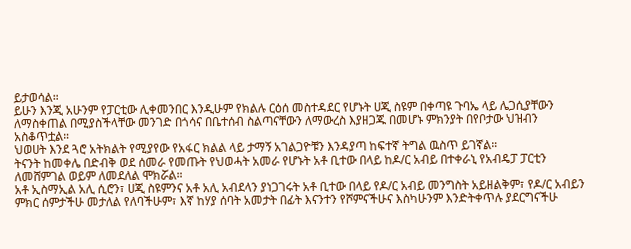ይታወሳል።
ይሁን እንጂ አሁንም የፓርቲው ሊቀመንበር እንዲሁም የክልሉ ርዕሰ መስተዳደር የሆኑት ሀጂ ስዩም በቀጣዩ ጉባኤ ላይ ሌጋሲያቸውን ለማስቀጠል በሚያስችላቸው መንገድ በጎሳና በቤተሰብ ስልጣናቸውን ለማውረስ እያዘጋጁ በመሆኑ ምክንያት በየቦታው ህዝብን አስቆጥቷል።
ህወሀት እንደ ጓሮ አትክልት የሚያየው የአፋር ክልል ላይ ታማኝ አገልጋዮቹን እንዳያጣ ከፍተኛ ትግል ዉስጥ ይገኛል።
ትናንት ከመቀሌ በድብቅ ወደ ሰመራ የመጡት የህወሓት አመራ የሆኑት አቶ ቢተው በላይ ከዶ/ር አብይ በተቀራኒ የአብዴፓ ፓርቲን ለመሸምገል ወይም ለመደለል ሞክሯል።
አቶ ኢስማኢል አሊ ሲሮን፣ ሀጂ ስዩምንና አቶ አሊ አብደላን ያነጋገሩት አቶ ቢተው በላይ የዶ/ር አብይ መንግስት አይዘልቅም፣ የዶ/ር አብይን ምክር ሰምታችሁ መታለል የለባችሁም፣ እኛ ከሃያ ሰባት አመታት በፊት እናንተን የሾምናችሁና እስካሁንም እንድትቀጥሉ ያደርግናችሁ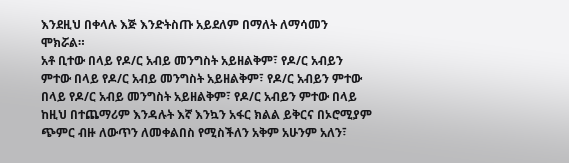እንደዚህ በቀላሉ እጅ እንድትስጡ አይደለም በማለት ለማሳመን ሞክሯል።
አቶ ቢተው በላይ የዶ/ር አብይ መንግስት አይዘልቅም፣ የዶ/ር አብይን ምተው በላይ የዶ/ር አብይ መንግስት አይዘልቅም፣ የዶ/ር አብይን ምተው በላይ የዶ/ር አብይ መንግስት አይዘልቅም፣ የዶ/ር አብይን ምተው በላይ ከዚህ በተጨማሪም እንዳሉት እኛ እንኳን አፋር ክልል ይቅርና በኦሮሚያም ጭምር ብዙ ለውጥን ለመቀልበስ የሚስችለን አቅም አሁንም አለን፣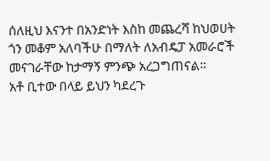ሰለዚህ እናንተ በአንድነት እስከ መጨረሻ ከህወሀት ጎን መቆም አለባችሁ በማለት ለአብዴፓ አመራሮች መናገራቸው ከታማኝ ምንጭ አረጋግጠናል።
አቶ ቢተው በላይ ይህን ካደረጉ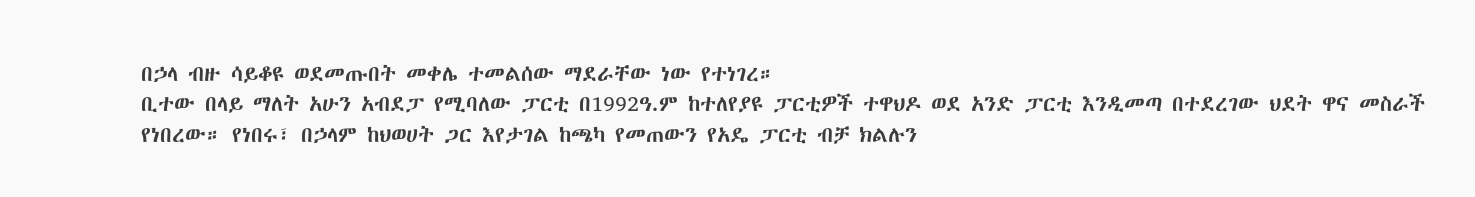በኃላ ብዙ ሳይቆዩ ወደመጡበት መቀሌ ተመልሰው ማደራቸው ነው የተነገረ።
ቢተው በላይ ማለት አሁን አብደፓ የሚባለው ፓርቲ በ1992ዓ.ም ከተለየያዩ ፓርቲዎች ተዋህዶ ወደ አንድ ፓርቲ እንዲመጣ በተደረገው ህደት ዋና መስራች የነበረው። የነበሩ፣ በኃላም ከህወሀት ጋር እየታገል ከጫካ የመጠውን የአዴ ፓርቲ ብቻ ክልሉን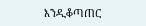እንዲቆጣጠር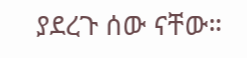ያደረጉ ሰው ናቸው።